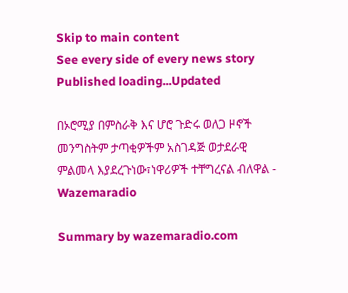Skip to main content
See every side of every news story
Published loading...Updated

በኦሮሚያ በምስራቅ እና ሆሮ ጉድሩ ወለጋ ዞኖች መንግስትም ታጣቂዎችም አስገዳጅ ወታደራዊ ምልመላ እያደረጉነው፣ነዋሪዎች ተቸግረናል ብለዋል - Wazemaradio

Summary by wazemaradio.com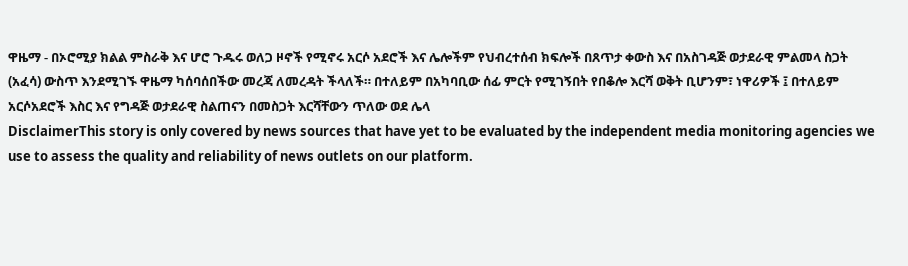ዋዜማ - በኦሮሚያ ክልል ምስራቅ እና ሆሮ ጉዱሩ ወለጋ ዞኖች የሚኖሩ አርሶ አደሮች እና ሌሎችም የህብረተሰብ ክፍሎች በጸጥታ ቀውስ እና በአስገዳጅ ወታደራዊ ምልመላ ስጋት (አፈሳ) ውስጥ እንደሚገኙ ዋዜማ ካሰባሰበችው መረጃ ለመረዳት ችላለች። በተለይም በአካባቢው ሰፊ ምርት የሚገኝበት የበቆሎ እርሻ ወቅት ቢሆንም፣ ነዋሪዎች ፤ በተለይም አርሶአደሮች እስር እና የግዳጅ ወታደራዊ ስልጠናን በመስጋት እርሻቸውን ጥለው ወደ ሌላ
DisclaimerThis story is only covered by news sources that have yet to be evaluated by the independent media monitoring agencies we use to assess the quality and reliability of news outlets on our platform.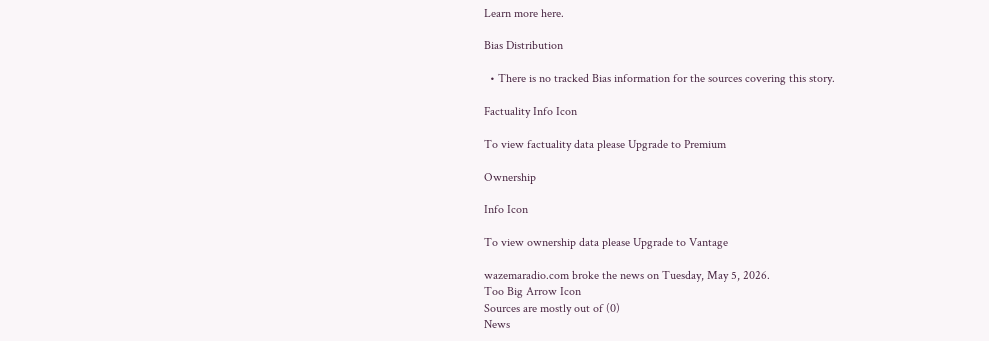Learn more here.

Bias Distribution

  • There is no tracked Bias information for the sources covering this story.

Factuality Info Icon

To view factuality data please Upgrade to Premium

Ownership

Info Icon

To view ownership data please Upgrade to Vantage

wazemaradio.com broke the news on Tuesday, May 5, 2026.
Too Big Arrow Icon
Sources are mostly out of (0)
News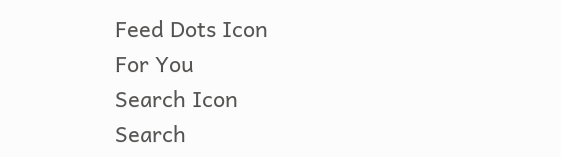Feed Dots Icon
For You
Search Icon
Search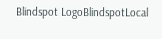Blindspot LogoBlindspotLocal